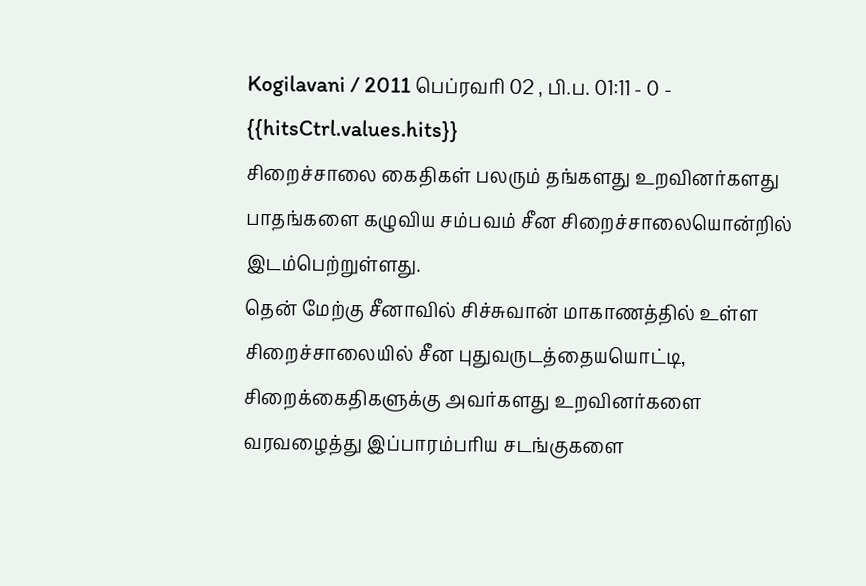Kogilavani / 2011 பெப்ரவரி 02 , பி.ப. 01:11 - 0 - {{hitsCtrl.values.hits}}
சிறைச்சாலை கைதிகள் பலரும் தங்களது உறவினர்களது பாதங்களை கழுவிய சம்பவம் சீன சிறைச்சாலையொன்றில் இடம்பெற்றுள்ளது.
தென் மேற்கு சீனாவில் சிச்சுவான் மாகாணத்தில் உள்ள சிறைச்சாலையில் சீன புதுவருடத்தையயொட்டி, சிறைக்கைதிகளுக்கு அவர்களது உறவினர்களை வரவழைத்து இப்பாரம்பரிய சடங்குகளை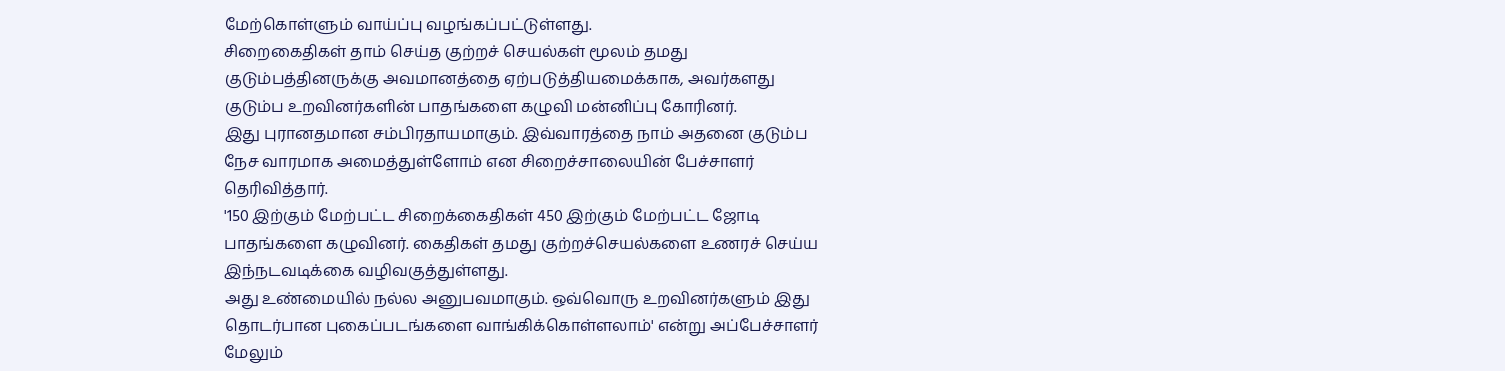மேற்கொள்ளும் வாய்ப்பு வழங்கப்பட்டுள்ளது.
சிறைகைதிகள் தாம் செய்த குற்றச் செயல்கள் மூலம் தமது குடும்பத்தினருக்கு அவமானத்தை ஏற்படுத்தியமைக்காக, அவர்களது குடும்ப உறவினர்களின் பாதங்களை கழுவி மன்னிப்பு கோரினர்.
இது புரானதமான சம்பிரதாயமாகும். இவ்வாரத்தை நாம் அதனை குடும்ப நேச வாரமாக அமைத்துள்ளோம் என சிறைச்சாலையின் பேச்சாளர் தெரிவித்தார்.
'150 இற்கும் மேற்பட்ட சிறைக்கைதிகள் 450 இற்கும் மேற்பட்ட ஜோடி பாதங்களை கழுவினர். கைதிகள் தமது குற்றச்செயல்களை உணரச் செய்ய இந்நடவடிக்கை வழிவகுத்துள்ளது.
அது உண்மையில் நல்ல அனுபவமாகும். ஒவ்வொரு உறவினர்களும் இது தொடர்பான புகைப்படங்களை வாங்கிக்கொள்ளலாம்' என்று அப்பேச்சாளர் மேலும்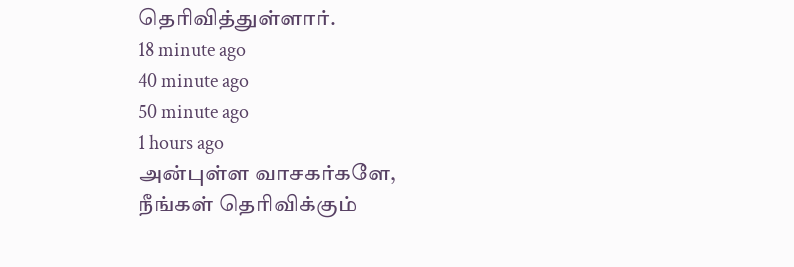தெரிவித்துள்ளார்.
18 minute ago
40 minute ago
50 minute ago
1 hours ago
அன்புள்ள வாசகர்களே,
நீங்கள் தெரிவிக்கும்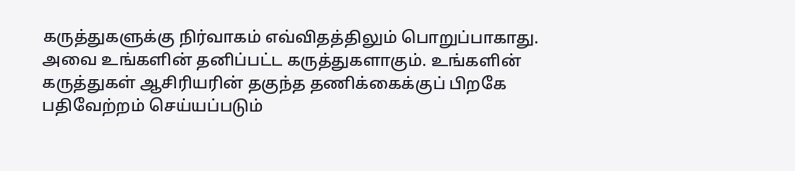கருத்துகளுக்கு நிர்வாகம் எவ்விதத்திலும் பொறுப்பாகாது. அவை உங்களின் தனிப்பட்ட கருத்துகளாகும். உங்களின் கருத்துகள் ஆசிரியரின் தகுந்த தணிக்கைக்குப் பிறகே பதிவேற்றம் செய்யப்படும்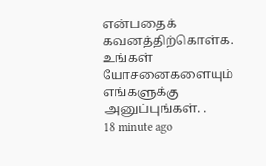என்பதைக் கவனத்திற்கொள்க. உங்கள் யோசனைகளையும் எங்களுக்கு அனுப்புங்கள். .
18 minute ago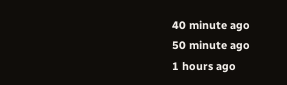40 minute ago
50 minute ago
1 hours ago